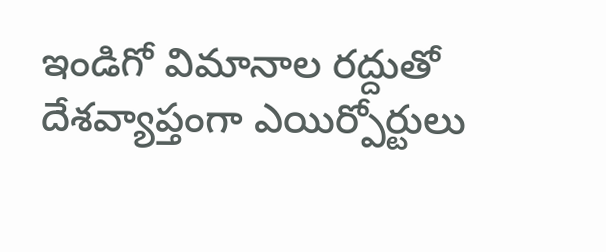ఇండిగో విమానాల రద్దుతో దేశవ్యాప్తంగా ఎయిర్పోర్టులు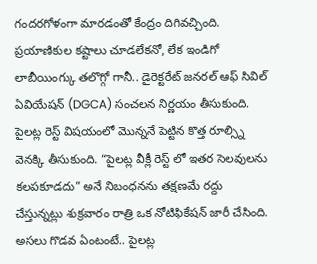గందరగోళంగా మారడంతో కేంద్రం దిగివచ్చింది. ప్రయాణికుల కష్టాలు చూడలేకనో, లేక ఇండిగో లాబీయింగ్కు తలొగ్గో గానీ.. డైరెక్టరేట్ జనరల్ ఆఫ్ సివిల్ ఏవియేషన్ (DGCA) సంచలన నిర్ణయం తీసుకుంది. పైలట్ల రెస్ట్ విషయంలో మొన్ననే పెట్టిన కొత్త రూల్స్ని వెనక్కి తీసుకుంది. “పైలట్ల వీక్లీ రెస్ట్ లో ఇతర సెలవులను కలపకూడదు” అనే నిబంధనను తక్షణమే రద్దు చేస్తున్నట్లు శుక్రవారం రాత్రి ఒక నోటిఫికేషన్ జారీ చేసింది.
అసలు గొడవ ఏంటంటే.. పైలట్ల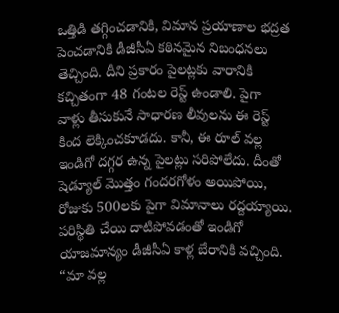ఒత్తిడి తగ్గించడానికి, విమాన ప్రయాణాల భద్రత పెంచడానికి డీజీసీఏ కఠినమైన నిబంధనలు తెచ్చింది. దీని ప్రకారం పైలట్లకు వారానికి కచ్చితంగా 48 గంటల రెస్ట్ ఉండాలి. పైగా వాళ్లు తీసుకునే సాధారణ లీవులను ఈ రెస్ట్ కింద లెక్కించకూడదు. కానీ, ఈ రూల్ వల్ల ఇండిగో దగ్గర ఉన్న పైలట్లు సరిపోలేదు. దీంతో షెడ్యూల్ మొత్తం గందరగోళం అయిపోయి, రోజుకు 500లకు పైగా విమానాలు రద్దయ్యాయి.
పరిస్థితి చేయి దాటిపోవడంతో ఇండిగో యాజమాన్యం డీజీసీఏ కాళ్ల బేరానికి వచ్చింది. “మా వల్ల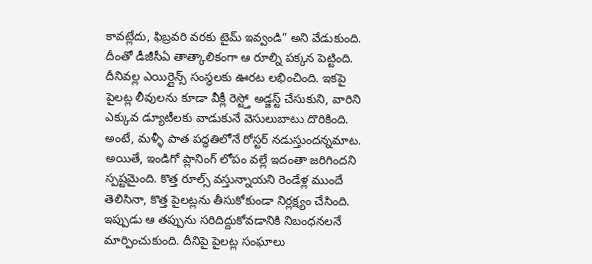కావట్లేదు, ఫిబ్రవరి వరకు టైమ్ ఇవ్వండి” అని వేడుకుంది. దీంతో డీజీసీఏ తాత్కాలికంగా ఆ రూల్ని పక్కన పెట్టింది. దీనివల్ల ఎయిర్లైన్స్ సంస్థలకు ఊరట లభించింది. ఇకపై పైలట్ల లీవులను కూడా వీక్లీ రెస్ట్తో అడ్జస్ట్ చేసుకుని, వారిని ఎక్కువ డ్యూటీలకు వాడుకునే వెసులుబాటు దొరికింది. అంటే, మళ్ళీ పాత పద్ధతిలోనే రోస్టర్ నడుస్తుందన్నమాట.
అయితే, ఇండిగో ప్లానింగ్ లోపం వల్లే ఇదంతా జరిగిందని స్పష్టమైంది. కొత్త రూల్స్ వస్తున్నాయని రెండేళ్ల ముందే తెలిసినా, కొత్త పైలట్లను తీసుకోకుండా నిర్లక్ష్యం చేసింది. ఇప్పుడు ఆ తప్పును సరిదిద్దుకోవడానికి నిబంధనలనే మార్పించుకుంది. దీనిపై పైలట్ల సంఘాలు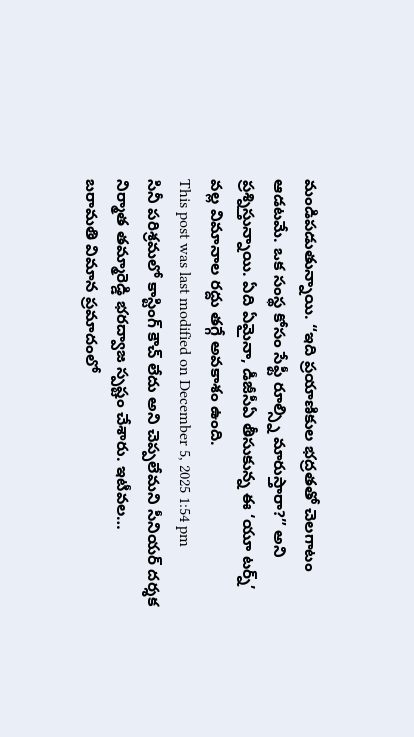మండిపడుతున్నాయి. “ఇది ప్రయాణికుల భద్రతతో చెలగాటం ఆడటమే. ఒక సంస్థ కోసం సేఫ్టీ రూల్స్ని మారుస్తారా?” అని ప్రశ్నిస్తున్నాయి. ఏది ఏమైనా, డీజీసీఏ తీసుకున్న ఈ ‘యూ టర్న్’ వల్ల విమానాల రద్దు తగ్గే అవకాశం ఉంది.
This post was last modified on December 5, 2025 1:54 pm
సినీ పరిశ్రమలో కాస్టింగ్ కౌచ్ లేదు అని చెప్పలేమని సీనియర్ దర్శక నిర్మాత తమ్మారెడ్డి భరద్వాజ స్పష్టం చేశారు. ఇటీవల…
బరామతి విమాన ప్రమాదంలో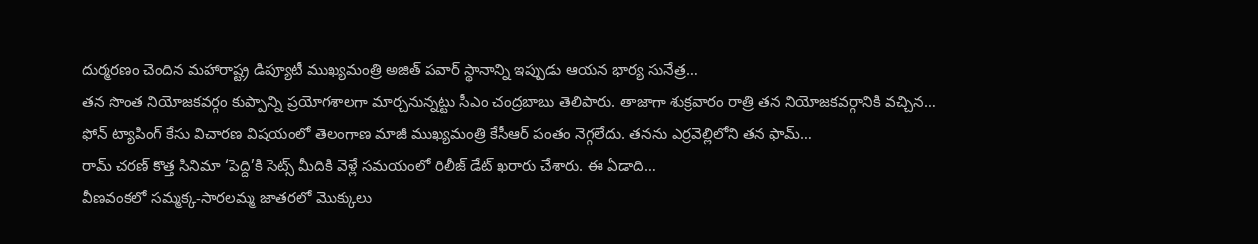దుర్మరణం చెందిన మహారాష్ట్ర డిప్యూటీ ముఖ్యమంత్రి అజిత్ పవార్ స్థానాన్ని ఇప్పుడు ఆయన భార్య సునేత్ర…
తన సొంత నియోజకవర్గం కుప్పాన్ని ప్రయోగశాలగా మార్చనున్నట్టు సీఎం చంద్రబాబు తెలిపారు. తాజాగా శుక్రవారం రాత్రి తన నియోజకవర్గానికి వచ్చిన…
ఫోన్ ట్యాపింగ్ కేసు విచారణ విషయంలో తెలంగాణ మాజీ ముఖ్యమంత్రి కేసీఆర్ పంతం నెగ్గలేదు. తనను ఎర్రవెల్లిలోని తన ఫామ్…
రామ్ చరణ్ కొత్త సినిమా ‘పెద్ది’కి సెట్స్ మీదికి వెళ్లే సమయంలో రిలీజ్ డేట్ ఖరారు చేశారు. ఈ ఏడాది…
వీణవంకలో సమ్మక్క-సారలమ్మ జాతరలో మొక్కులు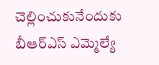చెల్లించుకునేందుకు బీఆర్ఎస్ ఎమ్మెల్యే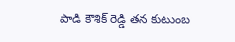పాడి కౌశిక్ రెడ్డి తన కుటుంబ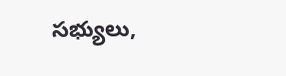సభ్యులు,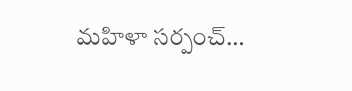మహిళా సర్పంచ్…